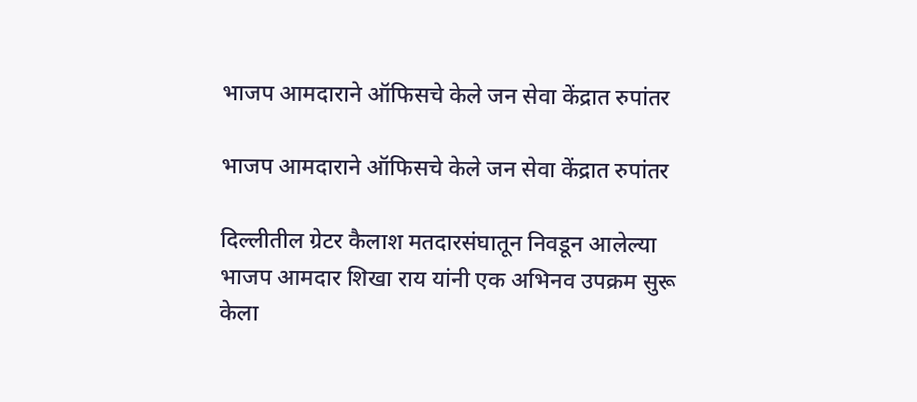भाजप आमदाराने ऑफिसचे केले जन सेवा केंद्रात रुपांतर

भाजप आमदाराने ऑफिसचे केले जन सेवा केंद्रात रुपांतर

दिल्लीतील ग्रेटर कैलाश मतदारसंघातून निवडून आलेल्या भाजप आमदार शिखा राय यांनी एक अभिनव उपक्रम सुरू केला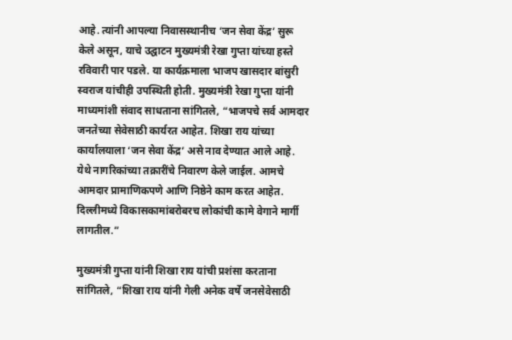आहे. त्यांनी आपल्या निवासस्थानीच ‘जन सेवा केंद्र’ सुरू केले असून, याचे उद्घाटन मुख्यमंत्री रेखा गुप्ता यांच्या हस्ते रविवारी पार पडले. या कार्यक्रमाला भाजप खासदार बांसुरी स्वराज यांचीही उपस्थिती होती. मुख्यमंत्री रेखा गुप्ता यांनी माध्यमांशी संवाद साधताना सांगितले, “भाजपचे सर्व आमदार जनतेच्या सेवेसाठी कार्यरत आहेत. शिखा राय यांच्या कार्यालयाला ‘जन सेवा केंद्र’ असे नाव देण्यात आले आहे. येथे नागरिकांच्या तक्रारींचे निवारण केले जाईल. आमचे आमदार प्रामाणिकपणे आणि निष्ठेने काम करत आहेत. दिल्लीमध्ये विकासकामांबरोबरच लोकांची कामे वेगाने मार्गी लागतील.”

मुख्यमंत्री गुप्ता यांनी शिखा राय यांची प्रशंसा करताना सांगितले, “शिखा राय यांनी गेली अनेक वर्षे जनसेवेसाठी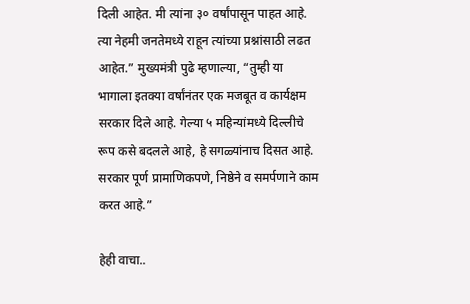दिली आहेत. मी त्यांना ३० वर्षांपासून पाहत आहे. त्या नेहमी जनतेमध्ये राहून त्यांच्या प्रश्नांसाठी लढत आहेत.” मुख्यमंत्री पुढे म्हणाल्या, “तुम्ही या भागाला इतक्या वर्षांनंतर एक मजबूत व कार्यक्षम सरकार दिले आहे. गेल्या ५ महिन्यांमध्ये दिल्लीचे रूप कसे बदलले आहे, हे सगळ्यांनाच दिसत आहे. सरकार पूर्ण प्रामाणिकपणे, निष्ठेने व समर्पणाने काम करत आहे.”

हेही वाचा..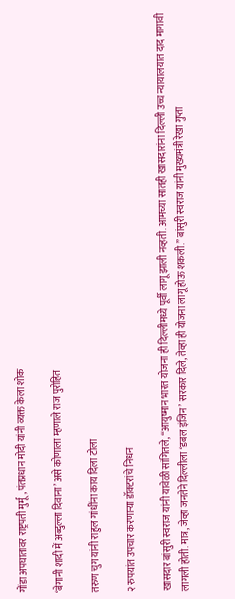गोंडा अपघातावर राष्ट्रपती मुर्मू, पंतप्रधान मोदी यांनी व्यक्त केला शोक

‘बेगानी शादी में अब्दुल्ला दिवाना’ असे कोणाला म्हणाले राज पुरोहित

तरुण चुग यांनी राहुल गांधींना काय दिला टोला

२ रुपयांत उपचार करणाऱ्या डॉक्टरांचे निधन

खासदार बांसुरी स्वराज यांनी यावेळी सांगितले, “आयुष्मान भारत योजना ही दिल्लीमध्ये पूर्वी लागू झाली नव्हती. आमच्या सातही खासदारांना दिल्ली उच्च न्यायालयात दाद मागावी लागली होती. मात्र, जेव्हा जनतेने दिल्लीला ‘डबल इंजिन’ सरकार दिले, तेव्हा ही योजना लागू होऊ शकली.” बांसुरी स्वराज यांनी मुख्यमंत्री रेखा गुप्ता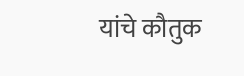यांचे कौतुक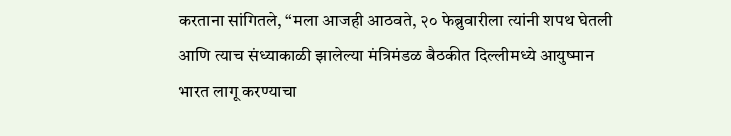करताना सांगितले, “मला आजही आठवते, २० फेब्रुवारीला त्यांनी शपथ घेतली आणि त्याच संध्याकाळी झालेल्या मंत्रिमंडळ बैठकीत दिल्लीमध्ये आयुष्मान भारत लागू करण्याचा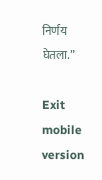निर्णय घेतला.”

Exit mobile version